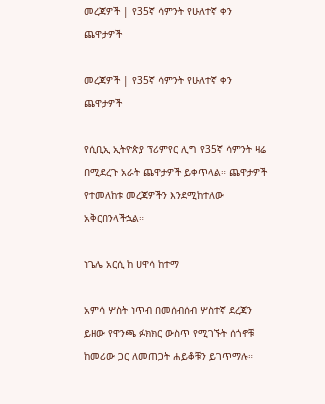መረጃዎች | የ35ኛ ሳምንት የሁለተኛ ቀን ጨዋታዎች

መረጃዎች | የ35ኛ ሳምንት የሁለተኛ ቀን ጨዋታዎች

የሲቢኢ ኢትዮጵያ ፕሪምየር ሊግ የ35ኛ ሳምንት ዛሬ በሚደረጉ አራት ጨዋታዎች ይቀጥላል። ጨዋታዎች የተመለከቱ መረጃዎችን እንደሚከተለው አቅርበንላችኋል።

ነጌሌ አርሲ ከ ሀዋሳ ከተማ

አምሳ ሦስት ነጥብ በመሰብሰብ ሦስተኛ ደረጃን ይዘው የዋንጫ ፉክክር ውስጥ የሚገኙት ሰጎኖቹ ከመሪው ጋር ለመጠጋት ሐይቆቹን ይገጥማሉ።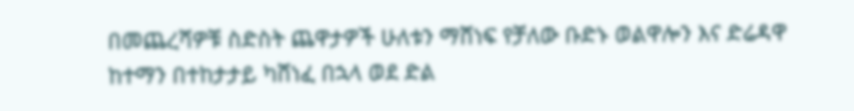በመጨረሻዎቹ ስድስት ጨዋታዎች ሁለቱን ማሸነፍ የቻለው ቡድኑ ወልዋሎን እና ድሬዳዋ ከተማን በተከታታይ ካሸነፈ በኋላ ወደ ድል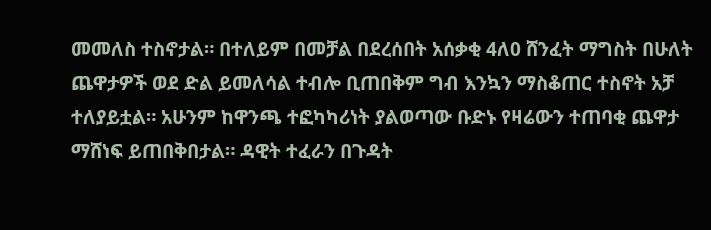መመለስ ተስኖታል። በተለይም በመቻል በደረሰበት አሰቃቂ 4ለ0 ሸንፈት ማግስት በሁለት ጨዋታዎች ወደ ድል ይመለሳል ተብሎ ቢጠበቅም ግብ እንኳን ማስቆጠር ተስኖት አቻ ተለያይቷል። አሁንም ከዋንጫ ተፎካካሪነት ያልወጣው ቡድኑ የዛሬውን ተጠባቂ ጨዋታ ማሸነፍ ይጠበቅበታል። ዳዊት ተፈራን በጉዳት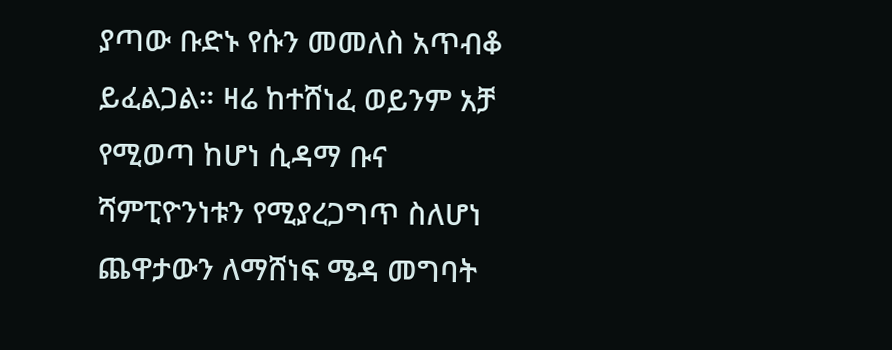ያጣው ቡድኑ የሱን መመለስ አጥብቆ ይፈልጋል። ዛሬ ከተሸነፈ ወይንም አቻ የሚወጣ ከሆነ ሲዳማ ቡና ሻምፒዮንነቱን የሚያረጋግጥ ስለሆነ ጨዋታውን ለማሸነፍ ሜዳ መግባት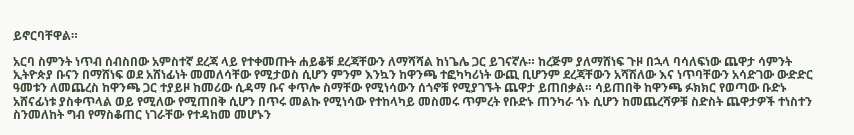ይኖርባቸዋል።

አርባ ስምንት ነጥብ ሰብስበው አምስተኛ ደረጃ ላይ የተቀመጡት ሐይቆቹ ደረጃቸውን ለማሻሻል ከነጌሌ ጋር ይገናኛሉ። ከረጅም ያለማሸነፍ ጉዞ በኋላ ባሳለፍነው ጨዋታ ሳምንት ኢትዮጵያ ቡናን በማሸነፍ ወደ አሸነፊነት መመለሳቸው የሚታወስ ሲሆን ምንም እንኳን ከዋንጫ ተፎካካሪነት ውጪ ቢሆንም ደረጃቸውን አሻሽለው እና ነጥባቸውን አሳድገው ውድድር ዓመቱን ለመጨረስ ከዋንጫ ጋር ተያይዞ ከመሪው ሲዳማ ቡና ቀጥሎ ስማቸው የሚነሳውን ሰጎኖቹ የሚያገኙት ጨዋታ ይጠበቃል። ሳይጠበቅ ከዋንጫ ፉክክር የወጣው ቡድኑ አሸናፊነቱ ያስቀጥላል ወይ የሚለው የሚጠበቅ ሲሆን በጥሩ መልኩ የሚነሳው የተከላካይ መስመሩ ጥምረት የቡድኑ ጠንካራ ጎኑ ሲሆን ከመጨረሻዎቹ ስድስት ጨዋታዎች ተነስተን ስንመለከት ግብ የማስቆጠር ነገራቸው የተዳከመ መሆኑን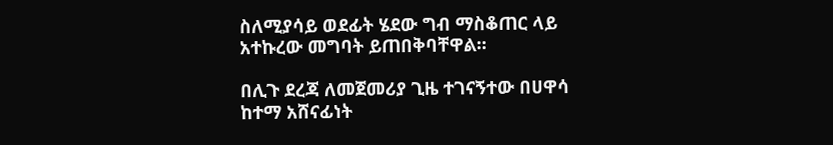ስለሚያሳይ ወደፊት ሄደው ግብ ማስቆጠር ላይ አተኩረው መግባት ይጠበቅባቸዋል።

በሊጉ ደረጃ ለመጀመሪያ ጊዜ ተገናኝተው በሀዋሳ ከተማ አሸናፊነት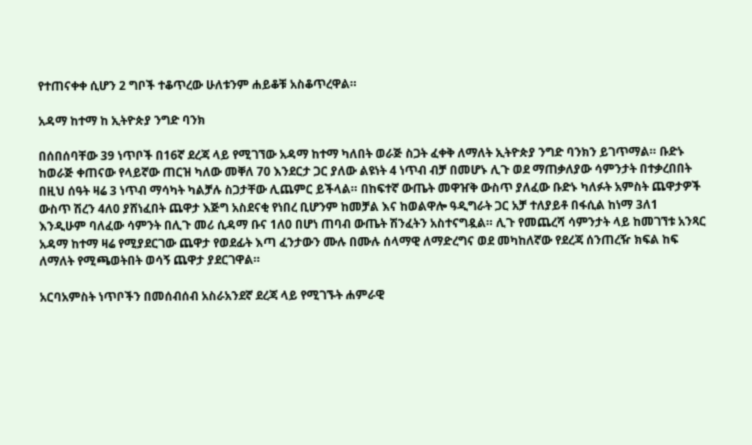የተጠናቀቀ ሲሆን 2 ግቦች ተቆጥረው ሁለቱንም ሐይቆቹ አስቆጥረዋል።

አዳማ ከተማ ከ ኢትዮጵያ ንግድ ባንክ

በሰበሰባቸው 39 ነጥቦች በ16ኛ ደረጃ ላይ የሚገኘው አዳማ ከተማ ካለበት ወራጅ ስጋት ፈቀቅ ለማለት ኢትዮጵያ ንግድ ባንክን ይገጥማል። ቡድኑ ከወራጅ ቀጠናው የላይኛው ጠርዝ ካለው መቐለ 70 እንደርታ ጋር ያለው ልዩነት 4 ነጥብ ብቻ በመሆኑ ሊጉ ወደ ማጠቃለያው ሳምንታት በተቃረበበት በዚህ ሰዓት ዛሬ 3 ነጥብ ማሳካት ካልቻሉ ስጋታቸው ሊጨምር ይችላል። በከፍተኛ ውጤት መዋዠቅ ውስጥ ያለፈው ቡድኑ ካለፉት አምስት ጨዋታዎች ውስጥ ሽረን 4ለ0 ያሸነፈበት ጨዋታ እጅግ አስደናቂ የነበረ ቢሆንም ከመቻል እና ከወልዋሎ ዓዲግራት ጋር አቻ ተለያይቶ በፋሲል ከነማ 3ለ1 እንዲሁም ባለፈው ሳምንት በሊጉ መሪ ሲዳማ ቡና 1ለ0 በሆነ ጠባብ ውጤት ሽንፈትን አስተናግዷል። ሊጉ የመጨረሻ ሳምንታት ላይ ከመገኘቱ አንጻር አዳማ ከተማ ዛሬ የሚያደርገው ጨዋታ የወደፊት እጣ ፈንታውን ሙሉ በሙሉ ሰላማዊ ለማድረግና ወደ መካከለኛው የደረጃ ሰንጠረዥ ክፍል ከፍ ለማለት የሚጫወትበት ወሳኝ ጨዋታ ያደርገዋል።

አርባአምስት ነጥቦችን በመሰብሰብ አስራአንደኛ ደረጃ ላይ የሚገኙት ሐምራዊ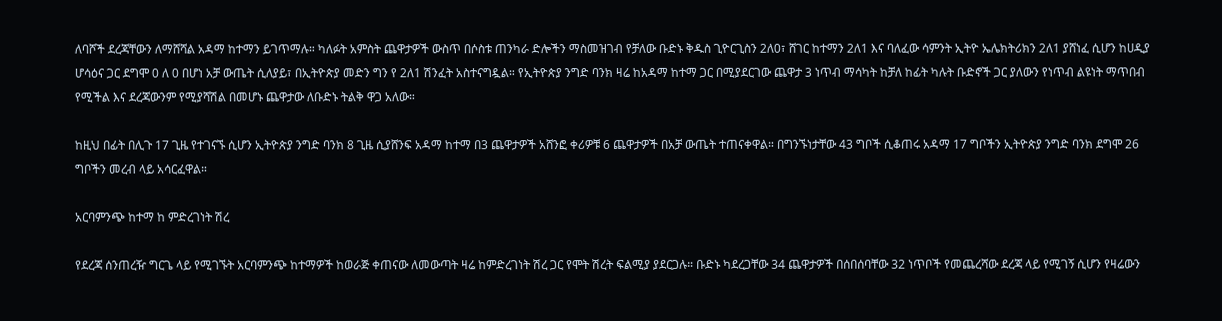ለባሾች ደረጃቸውን ለማሸሻል አዳማ ከተማን ይገጥማሉ። ካለፉት አምስት ጨዋታዎች ውስጥ በሶስቱ ጠንካራ ድሎችን ማስመዝገብ የቻለው ቡድኑ ቅዱስ ጊዮርጊስን 2ለ0፣ ሸገር ከተማን 2ለ1 እና ባለፈው ሳምንት ኢትዮ ኤሌክትሪክን 2ለ1 ያሸነፈ ሲሆን ከሀዲያ ሆሳዕና ጋር ደግሞ 0 ለ 0 በሆነ አቻ ውጤት ሲለያይ፣ በኢትዮጵያ መድን ግን የ 2ለ1 ሽንፈት አስተናግዷል። የኢትዮጵያ ንግድ ባንክ ዛሬ ከአዳማ ከተማ ጋር በሚያደርገው ጨዋታ 3 ነጥብ ማሳካት ከቻለ ከፊት ካሉት ቡድኖች ጋር ያለውን የነጥብ ልዩነት ማጥበብ የሚችል እና ደረጃውንም የሚያሻሽል በመሆኑ ጨዋታው ለቡድኑ ትልቅ ዋጋ አለው።

ከዚህ በፊት በሊጉ 17 ጊዜ የተገናኙ ሲሆን ኢትዮጵያ ንግድ ባንክ 8 ጊዜ ሲያሸንፍ አዳማ ከተማ በ3 ጨዋታዎች አሸንፎ ቀሪዎቹ 6 ጨዋታዎች በአቻ ውጤት ተጠናቀዋል። በግንኙነታቸው 43 ግቦች ሲቆጠሩ አዳማ 17 ግቦችን ኢትዮጵያ ንግድ ባንክ ደግሞ 26 ግቦችን መረብ ላይ አሳርፈዋል።

አርባምንጭ ከተማ ከ ምድረገነት ሽረ

የደረጃ ሰንጠረዥ ግርጌ ላይ የሚገኙት አርባምንጭ ከተማዎች ከወራጅ ቀጠናው ለመውጣት ዛሬ ከምድረገነት ሽረ ጋር የሞት ሽረት ፍልሚያ ያደርጋሉ። ቡድኑ ካደረጋቸው 34 ጨዋታዎች በሰበሰባቸው 32 ነጥቦች የመጨረሻው ደረጃ ላይ የሚገኝ ሲሆን የዛሬውን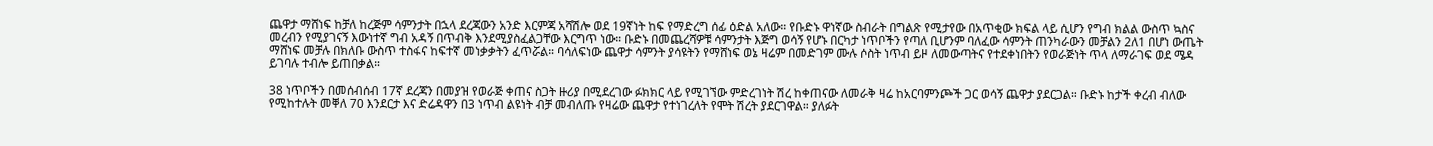ጨዋታ ማሸነፍ ከቻለ ከረጅም ሳምንታት በኋላ ደረጃውን አንድ እርምጃ አሻሽሎ ወደ 19ኛነት ከፍ የማድረግ ሰፊ ዕድል አለው። የቡድኑ ዋነኛው ስብራት በግልጽ የሚታየው በአጥቂው ክፍል ላይ ሲሆን የግብ ክልል ውስጥ ኳስና መረብን የሚያገናኝ እውነተኛ ግብ አዳኝ በጥብቅ እንደሚያስፈልጋቸው እርግጥ ነው። ቡድኑ በመጨረሻዎቹ ሳምንታት እጅግ ወሳኝ የሆኑ በርካታ ነጥቦችን የጣለ ቢሆንም ባለፈው ሳምንት ጠንካራውን መቻልን 2ለ1 በሆነ ውጤት ማሸነፍ መቻሉ በክለቡ ውስጥ ተስፋና ከፍተኛ መነቃቃትን ፈጥሯል። ባሳለፍነው ጨዋታ ሳምንት ያሳዩትን የማሸነፍ ወኔ ዛሬም በመድገም ሙሉ ሶስት ነጥብ ይዞ ለመውጣትና የተደቀነበትን የወራጅነት ጥላ ለማራገፍ ወደ ሜዳ ይገባሉ ተብሎ ይጠበቃል።

38 ነጥቦችን በመሰብሰብ 17ኛ ደረጃን በመያዝ የወራጅ ቀጠና ስጋት ዙሪያ በሚደረገው ፉክክር ላይ የሚገኘው ምድረገነት ሽረ ከቀጠናው ለመራቅ ዛሬ ከአርባምንጮች ጋር ወሳኝ ጨዋታ ያደርጋል። ቡድኑ ከታች ቀረብ ብለው የሚከተሉት መቐለ 70 እንደርታ እና ድሬዳዋን በ3 ነጥብ ልዩነት ብቻ መብለጡ የዛሬው ጨዋታ የተነገረለት የሞት ሽረት ያደርገዋል። ያለፉት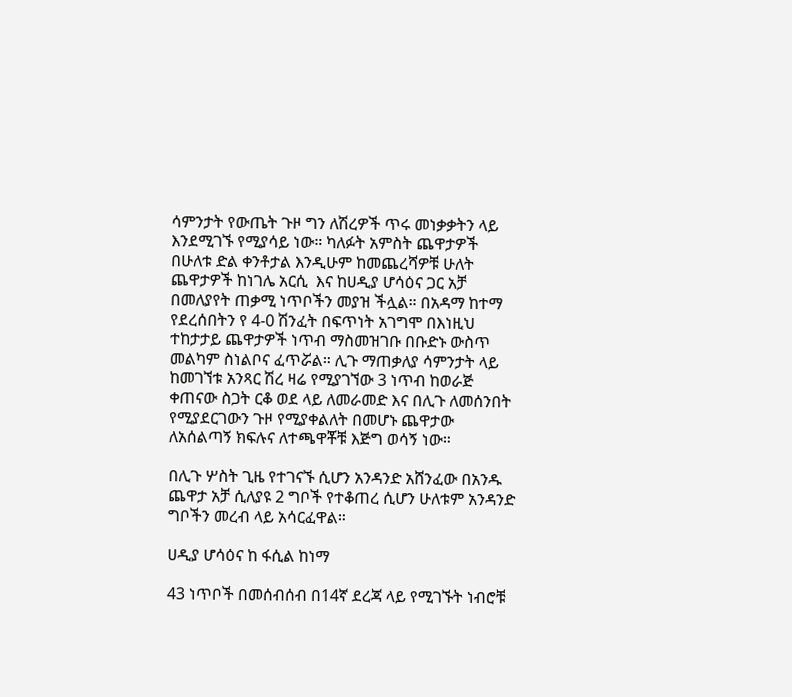ሳምንታት የውጤት ጉዞ ግን ለሽረዎች ጥሩ መነቃቃትን ላይ እንደሚገኙ የሚያሳይ ነው። ካለፉት አምስት ጨዋታዎች በሁለቱ ድል ቀንቶታል እንዲሁም ከመጨረሻዎቹ ሁለት ጨዋታዎች ከነገሌ አርሲ  እና ከሀዲያ ሆሳዕና ጋር አቻ በመለያየት ጠቃሚ ነጥቦችን መያዝ ችሏል። በአዳማ ከተማ የደረሰበትን የ 4-0 ሽንፈት በፍጥነት አገግሞ በእነዚህ ተከታታይ ጨዋታዎች ነጥብ ማስመዝገቡ በቡድኑ ውስጥ መልካም ስነልቦና ፈጥሯል። ሊጉ ማጠቃለያ ሳምንታት ላይ ከመገኘቱ አንጻር ሽረ ዛሬ የሚያገኘው 3 ነጥብ ከወራጅ ቀጠናው ስጋት ርቆ ወደ ላይ ለመራመድ እና በሊጉ ለመሰንበት የሚያደርገውን ጉዞ የሚያቀልለት በመሆኑ ጨዋታው ለአሰልጣኝ ክፍሉና ለተጫዋቾቹ እጅግ ወሳኝ ነው።

በሊጉ ሦስት ጊዜ የተገናኙ ሲሆን አንዳንድ አሸንፈው በአንዱ ጨዋታ አቻ ሲለያዩ 2 ግቦች የተቆጠረ ሲሆን ሁለቱም አንዳንድ ግቦችን መረብ ላይ አሳርፈዋል።

ሀዲያ ሆሳዕና ከ ፋሲል ከነማ

43 ነጥቦች በመሰብሰብ በ14ኛ ደረጃ ላይ የሚገኙት ነብሮቹ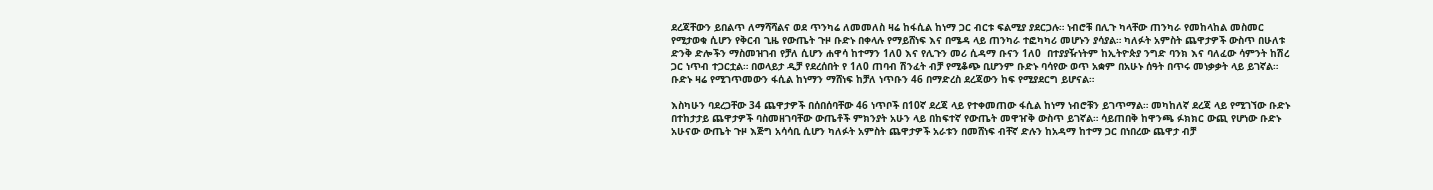ደረጃቸውን ይበልጥ ለማሻሻልና ወደ ጥንካሬ ለመመለስ ዛሬ ከፋሲል ከነማ ጋር ብርቱ ፍልሚያ ያደርጋሉ። ነብሮቹ በሊጉ ካላቸው ጠንካራ የመከላከል መስመር የሚታወቁ ሲሆን የቅርብ ጊዜ የውጤት ጉዞ ቡድኑ በቀላሉ የማይሸነፍ እና በሜዳ ላይ ጠንካራ ተፎካካሪ መሆኑን ያሳያል። ካለፉት አምስት ጨዋታዎች ውስጥ በሁለቱ ድንቅ ድሎችን ማስመዝገብ የቻለ ሲሆን ሐዋሳ ከተማን 1ለ0 እና የሊጉን መሪ ሲዳማ ቡናን 1ለ0  በተያያዥነትም ከኢትዮጵያ ንግድ ባንክ እና ባለፈው ሳምንት ከሽረ ጋር ነጥብ ተጋርቷል። በወላይታ ዲቻ የደረሰበት የ 1ለ0 ጠባብ ሽንፈት ብቻ የሚቆጭ ቢሆንም ቡድኑ ባሳየው ወጥ አቋም በአሁኑ ሰዓት በጥሩ መነቃቃት ላይ ይገኛል። ቡድኑ ዛሬ የሚገጥመውን ፋሲል ከነማን ማሸነፍ ከቻለ ነጥቡን 46 በማድረስ ደረጃውን ከፍ የሚያደርግ ይሆናል።

እስካሁን ባደረጋቸው 34 ጨዋታዎች በሰበሰባቸው 46 ነጥቦች በ10ኛ ደረጃ ላይ የተቀመጠው ፋሲል ከነማ ነብሮቹን ይገጥማል። መካከለኛ ደረጃ ላይ የሚገኘው ቡድኑ በተከታታይ ጨዋታዎች ባስመዘገባቸው ውጤቶች ምክንያት አሁን ላይ በከፍተኛ የውጤት መዋዠቅ ውስጥ ይገኛል። ሳይጠበቅ ከዋንጫ ፉክክር ውጪ የሆነው ቡድኑ አሁናው ውጤት ጉዞ እጅግ አሳሳቢ ሲሆን ካለፉት አምስት ጨዋታዎች አራቱን በመሸነፍ ብቸኛ ድሉን ከአዳማ ከተማ ጋር በነበረው ጨዋታ ብቻ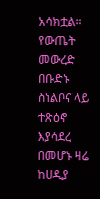አሳክቷል። የውጤት መውረድ በቡድኑ ስነልቦና ላይ ተጽዕኖ እያሳደረ በመሆኑ ዛሬ ከሀዲያ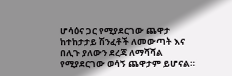ሆሳዕና ጋር የሚያደርገው ጨዋታ ከተከታታይ ሽንፈቶች ለመውጣት እና በሊጉ ያለውን ደረጃ ለማሻሻል የሚያደርገው ወሳኝ ጨዋታም ይሆናል።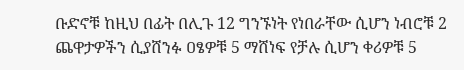ቡድኖቹ ከዚህ በፊት በሊጉ 12 ግንኙነት የነበራቸው ሲሆን ነብሮቹ 2 ጨዋታዎችን ሲያሸንፉ ዐፄዎቹ 5 ማሸነፍ የቻሉ ሲሆን ቀሪዎቹ 5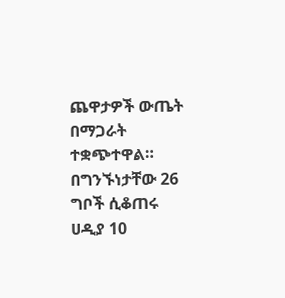ጨዋታዎች ውጤት በማጋራት ተቋጭተዋል። በግንኙነታቸው 26 ግቦች ሲቆጠሩ ሀዲያ 10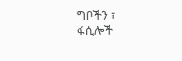ግቦችን ፣ ፋሲሎች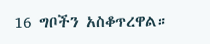16 ግቦችን አስቆጥረዋል።